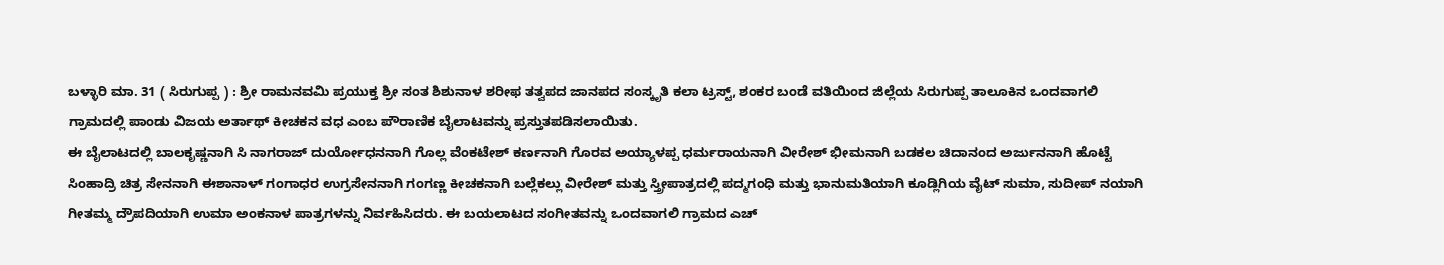ಬಳ್ಳಾರಿ ಮಾ. 31 ( ಸಿರುಗುಪ್ಪ ) : ಶ್ರೀ ರಾಮನವಮಿ ಪ್ರಯುಕ್ತ ಶ್ರೀ ಸಂತ ಶಿಶುನಾಳ ಶರೀಫ ತತ್ವಪದ ಜಾನಪದ ಸಂಸ್ಕೃತಿ ಕಲಾ ಟ್ರಸ್ಟ್, ಶಂಕರ ಬಂಡೆ ವತಿಯಿಂದ ಜಿಲ್ಲೆಯ ಸಿರುಗುಪ್ಪ ತಾಲೂಕಿನ ಒಂದವಾಗಲಿ ಗ್ರಾಮದಲ್ಲಿ ಪಾಂಡು ವಿಜಯ ಅರ್ತಾಥ್ ಕೀಚಕನ ವಧ ಎಂಬ ಪೌರಾಣಿಕ ಬೈಲಾಟವನ್ನು ಪ್ರಸ್ತುತಪಡಿಸಲಾಯಿತು.
ಈ ಬೈಲಾಟದಲ್ಲಿ ಬಾಲಕೃಷ್ಣನಾಗಿ ಸಿ ನಾಗರಾಜ್ ದುರ್ಯೋಧನನಾಗಿ ಗೊಲ್ಲ ವೆಂಕಟೇಶ್ ಕರ್ಣನಾಗಿ ಗೊರವ ಅಯ್ಯಾಳಪ್ಪ ಧರ್ಮರಾಯನಾಗಿ ವೀರೇಶ್ ಭೀಮನಾಗಿ ಬಡಕಲ ಚಿದಾನಂದ ಅರ್ಜುನನಾಗಿ ಹೊಟ್ಟೆ ಸಿಂಹಾದ್ರಿ ಚಿತ್ರ ಸೇನನಾಗಿ ಈಶಾನಾಳ್ ಗಂಗಾಧರ ಉಗ್ರಸೇನನಾಗಿ ಗಂಗಣ್ಣ ಕೀಚಕನಾಗಿ ಬಲ್ಲೆಕಲ್ಲು ವೀರೇಶ್ ಮತ್ತು ಸ್ತ್ರೀಪಾತ್ರದಲ್ಲಿ ಪದ್ಮಗಂಧಿ ಮತ್ತು ಭಾನುಮತಿಯಾಗಿ ಕೂಡ್ಲಿಗಿಯ ವೈಟ್ ಸುಮಾ, ಸುದೀಪ್ ನಯಾಗಿ ಗೀತಮ್ಮ ದ್ರೌಪದಿಯಾಗಿ ಉಮಾ ಅಂಕನಾಳ ಪಾತ್ರಗಳನ್ನು ನಿರ್ವಹಿಸಿದರು. ಈ ಬಯಲಾಟದ ಸಂಗೀತವನ್ನು ಒಂದವಾಗಲಿ ಗ್ರಾಮದ ಎಚ್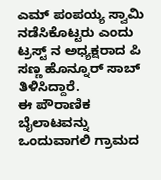ಎಮ್ ಪಂಪಯ್ಯ ಸ್ವಾಮಿ ನಡೆಸಿಕೊಟ್ಟರು ಎಂದು ಟ್ರಸ್ಟ್ ನ ಅಧ್ಯಕ್ಷರಾದ ಪಿ ಸಣ್ಣ ಹೊನ್ನೂರ್ ಸಾಬ್ ತಿಳಿಸಿದ್ದಾರೆ.
ಈ ಪೌರಾಣಿಕ ಬೈಲಾಟವನ್ನು ಒಂದುವಾಗಲಿ ಗ್ರಾಮದ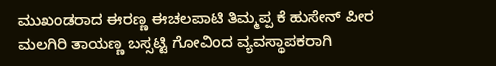ಮುಖಂಡರಾದ ಈರಣ್ಣ ಈಚಲಪಾಟಿ ತಿಮ್ಮಪ್ಪ ಕೆ ಹುಸೇನ್ ಪೀರ ಮಲಗಿರಿ ತಾಯಣ್ಣ ಬಸ್ಸಟ್ಟಿ ಗೋವಿಂದ ವ್ಯವಸ್ಥಾಪಕರಾಗಿ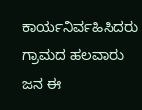ಕಾರ್ಯನಿರ್ವಹಿಸಿದರು ಗ್ರಾಮದ ಹಲವಾರು ಜನ ಈ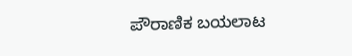ಪೌರಾಣಿಕ ಬಯಲಾಟ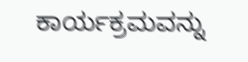ಕಾರ್ಯಕ್ರಮವನ್ನು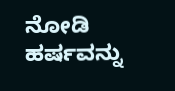ನೋಡಿ ಹರ್ಷವನ್ನು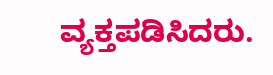ವ್ಯಕ್ತಪಡಿಸಿದರು.